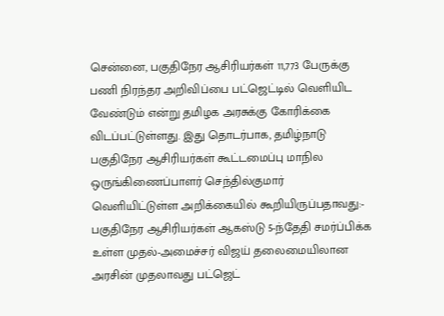சென்னை, பகுதிநேர ஆசிரியர்கள் 11,773 பேருக்கு பணி நிரந்தர அறிவிப்பை பட்ஜெட்டில் வெளியிட வேண்டும் என்று தமிழக அரசுக்கு கோரிக்கை விடப்பட்டுள்ளது. இது தொடர்பாக, தமிழ்நாடு பகுதிநேர ஆசிரியர்கள் கூட்டமைப்பு மாநில ஒருங்கிணைப்பாளர் செந்தில்குமார் வெளியிட்டுள்ள அறிக்கையில் கூறியிருப்பதாவது:- பகுதிநேர ஆசிரியர்கள் ஆகஸ்டு 5-ந்தேதி சமர்ப்பிக்க உள்ள முதல்-அமைச்சர் விஜய் தலைமையிலான அரசின் முதலாவது பட்ஜெட்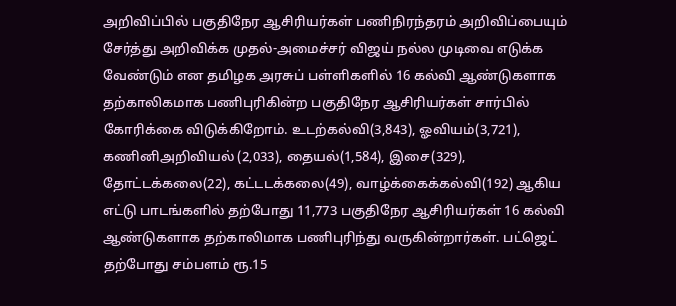அறிவிப்பில் பகுதிநேர ஆசிரியர்கள் பணிநிரந்தரம் அறிவிப்பையும் சேர்த்து அறிவிக்க முதல்-அமைச்சர் விஜய் நல்ல முடிவை எடுக்க வேண்டும் என தமிழக அரசுப் பள்ளிகளில் 16 கல்வி ஆண்டுகளாக தற்காலிகமாக பணிபுரிகின்ற பகுதிநேர ஆசிரியர்கள் சார்பில் கோரிக்கை விடுக்கிறோம். உடற்கல்வி(3,843), ஓவியம்(3,721), கணினிஅறிவியல் (2,033), தையல்(1,584), இசை(329), தோட்டக்கலை(22), கட்டடக்கலை(49), வாழ்க்கைக்கல்வி(192) ஆகிய எட்டு பாடங்களில் தற்போது 11,773 பகுதிநேர ஆசிரியர்கள் 16 கல்வி ஆண்டுகளாக தற்காலிமாக பணிபுரிந்து வருகின்றார்கள். பட்ஜெட் தற்போது சம்பளம் ரூ.15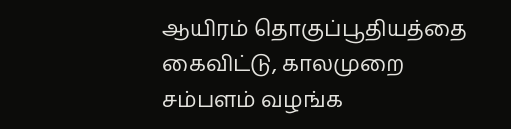ஆயிரம் தொகுப்பூதியத்தை கைவிட்டு, காலமுறை சம்பளம் வழங்க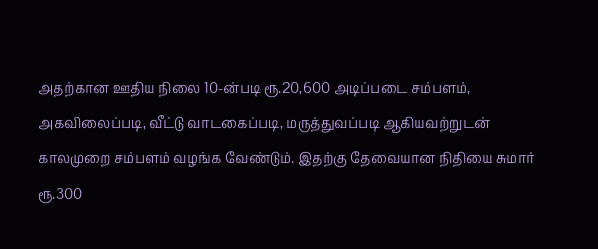அதற்கான ஊதிய நிலை 10-ன்படி ரூ.20,600 அடிப்படை சம்பளம், அகவிலைப்படி, வீட்டு வாடகைப்படி, மருத்துவப்படி ஆகியவற்றுடன் காலமுறை சம்பளம் வழங்க வேண்டும். இதற்கு தேவையான நிதியை சுமார் ரூ.300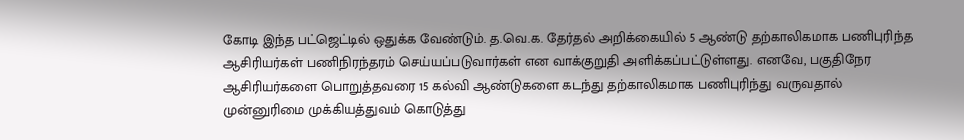கோடி இந்த பட்ஜெட்டில் ஒதுக்க வேண்டும். த.வெ.க. தேர்தல் அறிக்கையில் 5 ஆண்டு தற்காலிகமாக பணிபுரிந்த ஆசிரியர்கள் பணிநிரந்தரம் செய்யப்படுவார்கள் என வாக்குறுதி அளிக்கப்பட்டுள்ளது. எனவே, பகுதிநேர ஆசிரியர்களை பொறுத்தவரை 15 கல்வி ஆண்டுகளை கடந்து தற்காலிகமாக பணிபுரிந்து வருவதால் முன்னுரிமை முக்கியத்துவம் கொடுத்து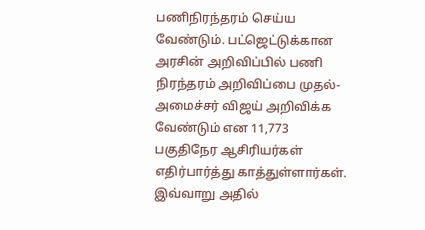பணிநிரந்தரம் செய்ய வேண்டும். பட்ஜெட்டுக்கான அரசின் அறிவிப்பில் பணி நிரந்தரம் அறிவிப்பை முதல்-அமைச்சர் விஜய் அறிவிக்க வேண்டும் என 11,773 பகுதிநேர ஆசிரியர்கள் எதிர்பார்த்து காத்துள்ளார்கள். இவ்வாறு அதில்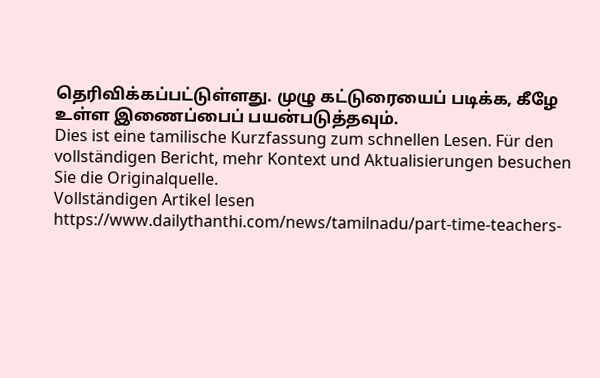தெரிவிக்கப்பட்டுள்ளது. முழு கட்டுரையைப் படிக்க, கீழே உள்ள இணைப்பைப் பயன்படுத்தவும்.
Dies ist eine tamilische Kurzfassung zum schnellen Lesen. Für den vollständigen Bericht, mehr Kontext und Aktualisierungen besuchen Sie die Originalquelle.
Vollständigen Artikel lesen
https://www.dailythanthi.com/news/tamilnadu/part-time-teachers-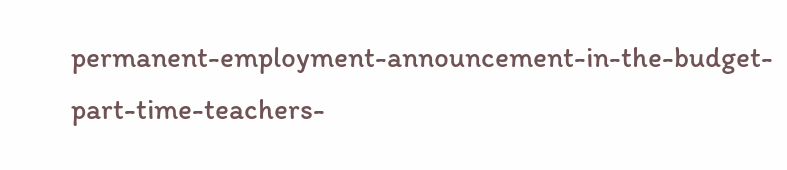permanent-employment-announcement-in-the-budget-part-time-teachers-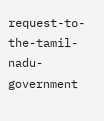request-to-the-tamil-nadu-government